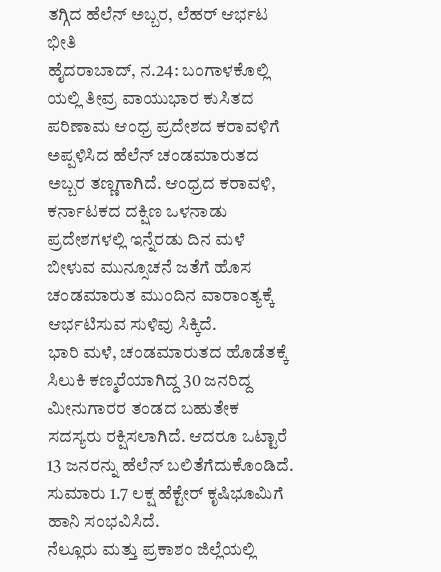ತಗ್ಗಿದ ಹೆಲೆನ್ ಅಬ್ಬರ, ಲೆಹರ್ ಆರ್ಭಟ ಭೀತಿ
ಹೈದರಾಬಾದ್, ನ.24: ಬಂಗಾಳಕೊಲ್ಲಿ ಯಲ್ಲಿ ತೀವ್ರ ವಾಯುಭಾರ ಕುಸಿತದ ಪರಿಣಾಮ ಆಂಧ್ರ ಪ್ರದೇಶದ ಕರಾವಳಿಗೆ ಅಪ್ಪಳಿಸಿದ ಹೆಲೆನ್ ಚಂಡಮಾರುತದ ಅಬ್ಬರ ತಣ್ಣಗಾಗಿದೆ. ಆಂಧ್ರದ ಕರಾವಳಿ, ಕರ್ನಾಟಕದ ದಕ್ಷಿಣ ಒಳನಾಡು ಪ್ರದೇಶಗಳಲ್ಲಿ ಇನ್ನೆರಡು ದಿನ ಮಳೆ ಬೀಳುವ ಮುನ್ಸೂಚನೆ ಜತೆಗೆ ಹೊಸ ಚಂಡಮಾರುತ ಮುಂದಿನ ವಾರಾಂತ್ಯಕ್ಕೆ ಆರ್ಭಟಿಸುವ ಸುಳಿವು ಸಿಕ್ಕಿದೆ.
ಭಾರಿ ಮಳೆ, ಚಂಡಮಾರುತದ ಹೊಡೆತಕ್ಕೆ ಸಿಲುಕಿ ಕಣ್ಮರೆಯಾಗಿದ್ದ 30 ಜನರಿದ್ದ ಮೀನುಗಾರರ ತಂಡದ ಬಹುತೇಕ ಸದಸ್ಯರು ರಕ್ಷಿಸಲಾಗಿದೆ. ಆದರೂ ಒಟ್ಟಾರೆ 13 ಜನರನ್ನು ಹೆಲೆನ್ ಬಲಿತೆಗೆದುಕೊಂಡಿದೆ. ಸುಮಾರು 1.7 ಲಕ್ಷ ಹೆಕ್ಟೇರ್ ಕೃಷಿಭೂಮಿಗೆ ಹಾನಿ ಸಂಭವಿಸಿದೆ.
ನೆಲ್ಲೂರು ಮತ್ತು ಪ್ರಕಾಶಂ ಜಿಲ್ಲೆಯಲ್ಲಿ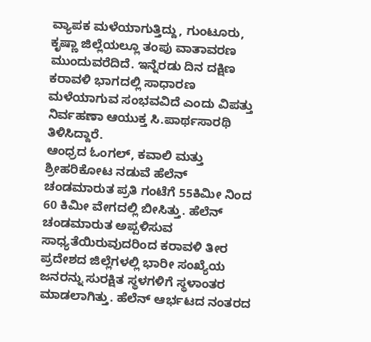ವ್ಯಾಪಕ ಮಳೆಯಾಗುತ್ತಿದ್ದು, ಗುಂಟೂರು, ಕೃಷ್ಣಾ ಜಿಲ್ಲೆಯಲ್ಲೂ ತಂಪು ವಾತಾವರಣ ಮುಂದುವರೆದಿದೆ. ಇನ್ನೆರಡು ದಿನ ದಕ್ಷಿಣ ಕರಾವಳಿ ಭಾಗದಲ್ಲಿ ಸಾಧಾರಣ ಮಳೆಯಾಗುವ ಸಂಭವವಿದೆ ಎಂದು ವಿಪತ್ತು ನಿರ್ವಹಣಾ ಆಯುಕ್ತ ಸಿ.ಪಾರ್ಥಸಾರಥಿ ತಿಳಿಸಿದ್ದಾರೆ.
ಆಂಧ್ರದ ಓಂಗಲ್, ಕವಾಲಿ ಮತ್ತು ಶ್ರೀಹರಿಕೋಟ ನಡುವೆ ಹೆಲೆನ್ ಚಂಡಮಾರುತ ಪ್ರತಿ ಗಂಟೆಗೆ 55ಕಿಮೀ ನಿಂದ 60 ಕಿಮೀ ವೇಗದಲ್ಲಿ ಬೀಸಿತ್ತು. ಹೆಲೆನ್ ಚಂಡಮಾರುತ ಅಪ್ಪಳಿಸುವ ಸಾಧ್ಯತೆಯಿರುವುದರಿಂದ ಕರಾವಳಿ ತೀರ ಪ್ರದೇಶದ ಜಿಲ್ಲೆಗಳಲ್ಲಿ ಭಾರೀ ಸಂಖ್ಯೆಯ ಜನರನ್ನು ಸುರಕ್ಷಿತ ಸ್ಥಳಗಳಿಗೆ ಸ್ಥಳಾಂತರ ಮಾಡಲಾಗಿತ್ತು. ಹೆಲೆನ್ ಆರ್ಭಟದ ನಂತರದ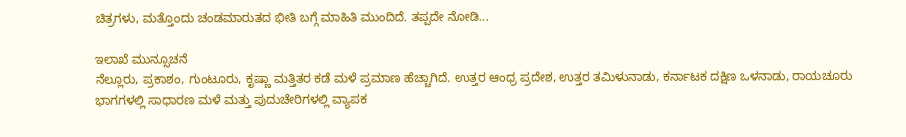ಚಿತ್ರಗಳು, ಮತ್ತೊಂದು ಚಂಡಮಾರುತದ ಭೀತಿ ಬಗ್ಗೆ ಮಾಹಿತಿ ಮುಂದಿದೆ. ತಪ್ಪದೇ ನೋಡಿ...

ಇಲಾಖೆ ಮುನ್ಸೂಚನೆ
ನೆಲ್ಲೂರು, ಪ್ರಕಾಶಂ, ಗುಂಟೂರು, ಕೃಷ್ಣಾ ಮತ್ತಿತರ ಕಡೆ ಮಳೆ ಪ್ರಮಾಣ ಹೆಚ್ಚಾಗಿದೆ. ಉತ್ತರ ಆಂಧ್ರ ಪ್ರದೇಶ, ಉತ್ತರ ತಮಿಳುನಾಡು, ಕರ್ನಾಟಕ ದಕ್ಷಿಣ ಒಳನಾಡು, ರಾಯಚೂರು ಭಾಗಗಳಲ್ಲಿ ಸಾಧಾರಣ ಮಳೆ ಮತ್ತು ಪುದುಚೇರಿಗಳಲ್ಲಿ ವ್ಯಾಪಕ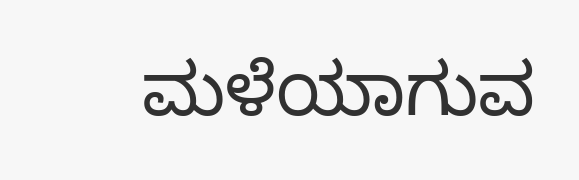ಮಳೆಯಾಗುವ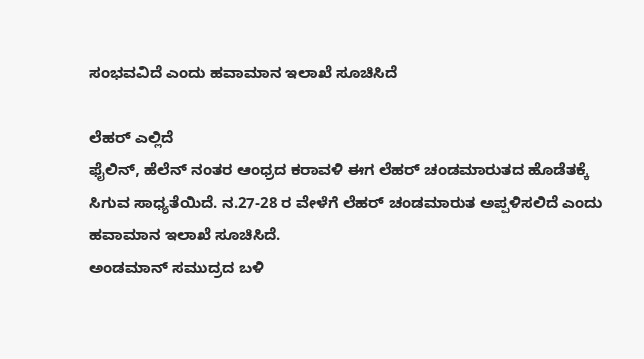ಸಂಭವವಿದೆ ಎಂದು ಹವಾಮಾನ ಇಲಾಖೆ ಸೂಚಿಸಿದೆ

ಲೆಹರ್ ಎಲ್ಲಿದೆ
ಫೈಲಿನ್, ಹೆಲೆನ್ ನಂತರ ಆಂಧ್ರದ ಕರಾವಳಿ ಈಗ ಲೆಹರ್ ಚಂಡಮಾರುತದ ಹೊಡೆತಕ್ಕೆ ಸಿಗುವ ಸಾಧ್ಯತೆಯಿದೆ. ನ.27-28 ರ ವೇಳೆಗೆ ಲೆಹರ್ ಚಂಡಮಾರುತ ಅಪ್ಪಳಿಸಲಿದೆ ಎಂದು ಹವಾಮಾನ ಇಲಾಖೆ ಸೂಚಿಸಿದೆ.
ಅಂಡಮಾನ್ ಸಮುದ್ರದ ಬಳಿ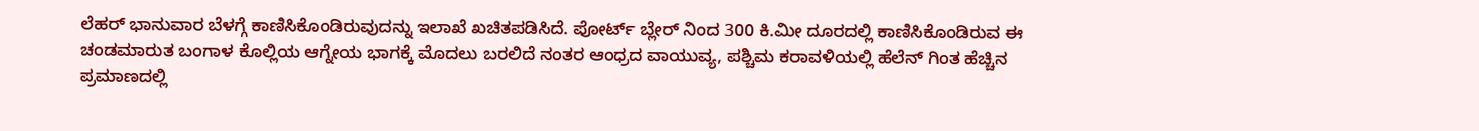ಲೆಹರ್ ಭಾನುವಾರ ಬೆಳಗ್ಗೆ ಕಾಣಿಸಿಕೊಂಡಿರುವುದನ್ನು ಇಲಾಖೆ ಖಚಿತಪಡಿಸಿದೆ. ಪೋರ್ಟ್ ಬ್ಲೇರ್ ನಿಂದ 300 ಕಿ.ಮೀ ದೂರದಲ್ಲಿ ಕಾಣಿಸಿಕೊಂಡಿರುವ ಈ ಚಂಡಮಾರುತ ಬಂಗಾಳ ಕೊಲ್ಲಿಯ ಆಗ್ನೇಯ ಭಾಗಕ್ಕೆ ಮೊದಲು ಬರಲಿದೆ ನಂತರ ಆಂಧ್ರದ ವಾಯುವ್ಯ, ಪಶ್ಚಿಮ ಕರಾವಳಿಯಲ್ಲಿ ಹೆಲೆನ್ ಗಿಂತ ಹೆಚ್ಚಿನ ಪ್ರಮಾಣದಲ್ಲಿ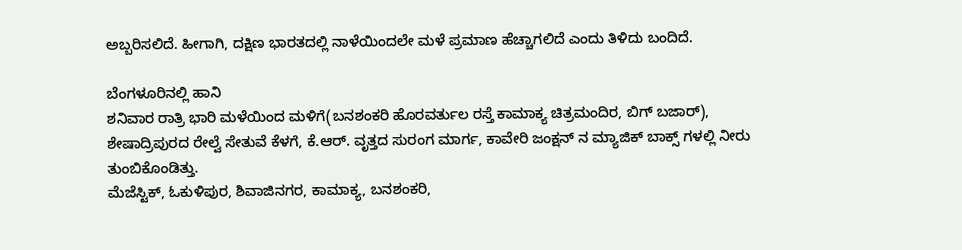ಅಬ್ಬರಿಸಲಿದೆ. ಹೀಗಾಗಿ, ದಕ್ಷಿಣ ಭಾರತದಲ್ಲಿ ನಾಳೆಯಿಂದಲೇ ಮಳೆ ಪ್ರಮಾಣ ಹೆಚ್ಚಾಗಲಿದೆ ಎಂದು ತಿಳಿದು ಬಂದಿದೆ.

ಬೆಂಗಳೂರಿನಲ್ಲಿ ಹಾನಿ
ಶನಿವಾರ ರಾತ್ರಿ ಭಾರಿ ಮಳೆಯಿಂದ ಮಳಿಗೆ(ಬನಶಂಕರಿ ಹೊರವರ್ತುಲ ರಸ್ತೆ ಕಾಮಾಕ್ಯ ಚಿತ್ರಮಂದಿರ, ಬಿಗ್ ಬಜಾರ್), ಶೇಷಾದ್ರಿಪುರದ ರೇಲ್ವೆ ಸೇತುವೆ ಕೆಳಗೆ, ಕೆ.ಆರ್. ವೃತ್ತದ ಸುರಂಗ ಮಾರ್ಗ, ಕಾವೇರಿ ಜಂಕ್ಷನ್ ನ ಮ್ಯಾಜಿಕ್ ಬಾಕ್ಸ್ ಗಳಲ್ಲಿ ನೀರು ತುಂಬಿಕೊಂಡಿತ್ತು.
ಮೆಜೆಸ್ಟಿಕ್, ಓಕುಳಿಪುರ, ಶಿವಾಜಿನಗರ, ಕಾಮಾಕ್ಯ, ಬನಶಂಕರಿ,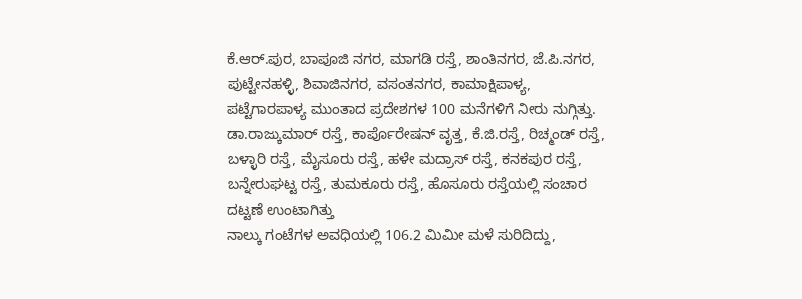ಕೆ.ಆರ್.ಪುರ, ಬಾಪೂಜಿ ನಗರ, ಮಾಗಡಿ ರಸ್ತೆ, ಶಾಂತಿನಗರ, ಜೆ.ಪಿ.ನಗರ, ಪುಟ್ಟೇನಹಳ್ಳಿ, ಶಿವಾಜಿನಗರ, ವಸಂತನಗರ, ಕಾಮಾಕ್ಷಿಪಾಳ್ಯ, ಪಟ್ಟೆಗಾರಪಾಳ್ಯ ಮುಂತಾದ ಪ್ರದೇಶಗಳ 100 ಮನೆಗಳಿಗೆ ನೀರು ನುಗ್ಗಿತ್ತು.
ಡಾ.ರಾಜ್ಕುಮಾರ್ ರಸ್ತೆ, ಕಾರ್ಪೊರೇಷನ್ ವೃತ್ತ, ಕೆ.ಜಿ.ರಸ್ತೆ, ರಿಚ್ಮಂಡ್ ರಸ್ತೆ, ಬಳ್ಳಾರಿ ರಸ್ತೆ, ಮೈಸೂರು ರಸ್ತೆ, ಹಳೇ ಮದ್ರಾಸ್ ರಸ್ತೆ, ಕನಕಪುರ ರಸ್ತೆ, ಬನ್ನೇರುಘಟ್ಟ ರಸ್ತೆ, ತುಮಕೂರು ರಸ್ತೆ, ಹೊಸೂರು ರಸ್ತೆಯಲ್ಲಿ ಸಂಚಾರ ದಟ್ಟಣೆ ಉಂಟಾಗಿತ್ತು
ನಾಲ್ಕು ಗಂಟೆಗಳ ಅವಧಿಯಲ್ಲಿ 106.2 ಮಿಮೀ ಮಳೆ ಸುರಿದಿದ್ದು,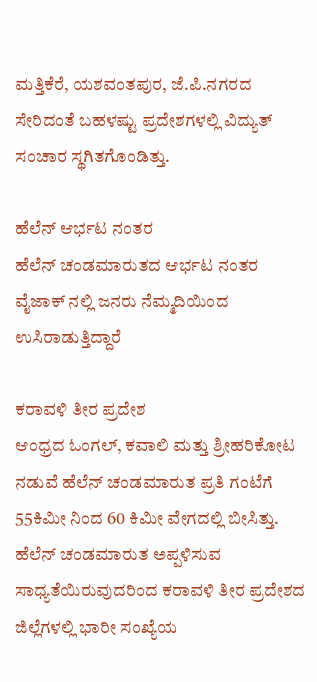ಮತ್ತಿಕೆರೆ, ಯಶವಂತಪುರ, ಜೆ.ಪಿ.ನಗರದ ಸೇರಿದಂತೆ ಬಹಳಷ್ಟು ಪ್ರದೇಶಗಳಲ್ಲಿ ವಿದ್ಯುತ್ ಸಂಚಾರ ಸ್ಥಗಿತಗೊಂಡಿತ್ತು.

ಹೆಲೆನ್ ಆರ್ಭಟ ನಂತರ
ಹೆಲೆನ್ ಚಂಡಮಾರುತದ ಆರ್ಭಟ ನಂತರ ವೈಜಾಕ್ ನಲ್ಲಿ ಜನರು ನೆಮ್ಮದಿಯಿಂದ ಉಸಿರಾಡುತ್ತಿದ್ದಾರೆ

ಕರಾವಳಿ ತೀರ ಪ್ರದೇಶ
ಆಂಧ್ರದ ಓಂಗಲ್, ಕವಾಲಿ ಮತ್ತು ಶ್ರೀಹರಿಕೋಟ ನಡುವೆ ಹೆಲೆನ್ ಚಂಡಮಾರುತ ಪ್ರತಿ ಗಂಟೆಗೆ 55ಕಿಮೀ ನಿಂದ 60 ಕಿಮೀ ವೇಗದಲ್ಲಿ ಬೀಸಿತ್ತು. ಹೆಲೆನ್ ಚಂಡಮಾರುತ ಅಪ್ಪಳಿಸುವ ಸಾಧ್ಯತೆಯಿರುವುದರಿಂದ ಕರಾವಳಿ ತೀರ ಪ್ರದೇಶದ ಜಿಲ್ಲೆಗಳಲ್ಲಿ ಭಾರೀ ಸಂಖ್ಯೆಯ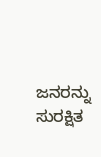ಜನರನ್ನು ಸುರಕ್ಷಿತ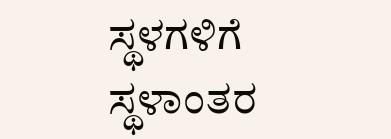ಸ್ಥಳಗಳಿಗೆ ಸ್ಥಳಾಂತರ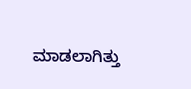ಮಾಡಲಾಗಿತ್ತು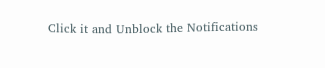Click it and Unblock the Notifications